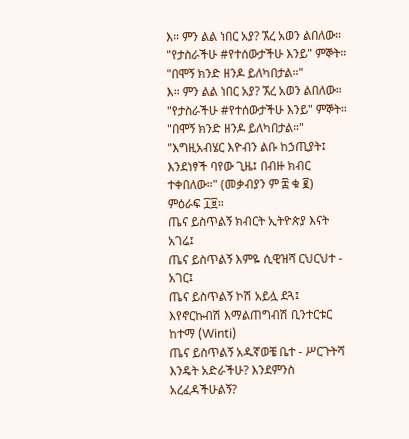እ። ምን ልል ነበር አያ? ኧረ አወን ልበለው። "የታስራችሁ #የተሰውታችሁ እንይ" ምኞት። "በሞኝ ክንድ ዘንዶ ይለካበታል።"
እ። ምን ልል ነበር አያ? ኧረ አወን ልበለው። "የታስራችሁ #የተሰውታችሁ እንይ" ምኞት። "በሞኝ ክንድ ዘንዶ ይለካበታል።"
"እግዚአብሄር እዮብን ልቡ ከኃጢያት፤
እንደነፃች ባየው ጊዜ፤ በብዙ ክብር
ተቀበለው።" (መቃብያን ም ፰ ቁ ፪)
ምዕራፍ ፲፱።
ጤና ይስጥልኝ ክብርት ኢትዮጵያ እናት አገሬ፤
ጤና ይስጥልኝ እምዬ ሲዊዝሻ ርህርህተ - አገር፤
ጤና ይስጥልኝ ኮሽ አይሏ ደጓ፤ እየኖርኩብሽ እማልጠግብሽ ቢንተርቱር ከተማ (Winti)
ጤና ይስጥልኝ አዱኛወቼ ቤተ - ሥርጉትሻ እንዴት አድራችሁ? እንደምንስ አረፈዳችሁልኝ?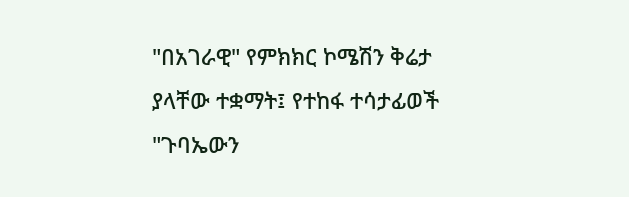"በአገራዊ" የምክክር ኮሜሽን ቅሬታ ያላቸው ተቋማት፤ የተከፋ ተሳታፊወች "ጉባኤውን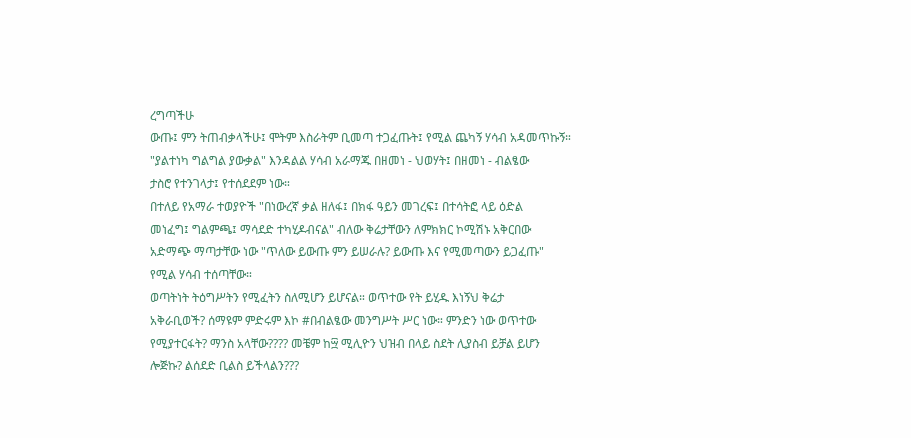ረግጣችሁ
ውጡ፤ ምን ትጠብቃላችሁ፤ ሞትም እስራትም ቢመጣ ተጋፈጡት፤ የሚል ጨካኝ ሃሳብ አዳመጥኩኝ።
"ያልተነካ ግልግል ያውቃል" እንዳልል ሃሳብ አራማጁ በዘመነ - ህወሃት፤ በዘመነ - ብልፄው
ታስሮ የተንገላታ፤ የተሰደደም ነው።
በተለይ የአማራ ተወያዮች "በነውረኛ ቃል ዘለፋ፤ በክፋ ዓይን መገረፍ፤ በተሳትፎ ላይ ዕድል
መነፈግ፤ ግልምጫ፤ ማሳደድ ተካሂዶብናል" ብለው ቅሬታቸውን ለምክክር ኮሚሽኑ አቅርበው
አድማጭ ማጣታቸው ነው "ጥለው ይውጡ ምን ይሠራሉ? ይውጡ እና የሚመጣውን ይጋፈጡ"
የሚል ሃሳብ ተሰጣቸው።
ወጣትነት ትዕግሥትን የሚፈትን ስለሚሆን ይሆናል። ወጥተው የት ይሂዱ እነኝህ ቅሬታ
አቅራቢወች? ሰማዩም ምድሩም እኮ #በብልፄው መንግሥት ሥር ነው። ምንድን ነው ወጥተው
የሚያተርፋት? ማንስ አላቸው???? መቼም ከ፵ ሚሊዮን ህዝብ በላይ ስደት ሊያስብ ይቻል ይሆን
ሎጅኩ? ልሰደድ ቢልስ ይችላልን???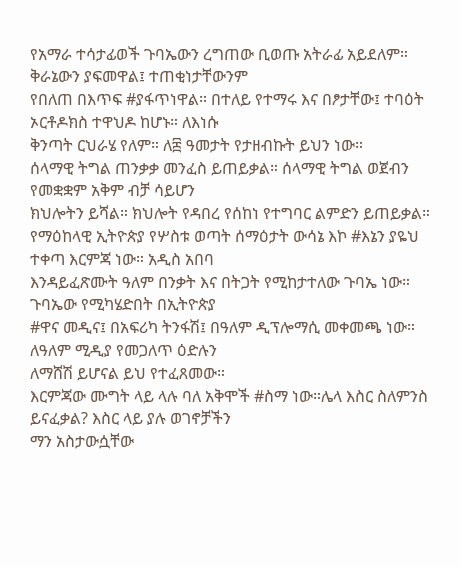የአማራ ተሳታፊወች ጉባኤውን ረግጠው ቢወጡ አትራፊ አይደለም። ቅራኔውን ያፍመዋል፤ ተጠቂነታቸውንም
የበለጠ በእጥፍ #ያፋጥነዋል። በተለይ የተማሩ እና በፆታቸው፤ ተባዕት ኦርቶዶክስ ተዋህዶ ከሆኑ። ለእነሱ
ቅንጣት ርህራሄ የለም። ለ፰ ዓመታት የታዘብኩት ይህን ነው።
ሰላማዊ ትግል ጠንቃቃ መንፈስ ይጠይቃል። ሰላማዊ ትግል ወጀብን የመቋቋም አቅም ብቻ ሳይሆን
ክህሎትን ይሻል። ክህሎት የዳበረ የሰከነ የተግባር ልምድን ይጠይቃል።
የማዕከላዊ ኢትዮጵያ የሦስቱ ወጣት ሰማዕታት ውሳኔ እኮ #እኔን ያዬህ ተቀጣ እርምጃ ነው። አዲስ አበባ
እንዳይፈጽሙት ዓለም በንቃት እና በትጋት የሚከታተለው ጉባኤ ነው። ጉባኤው የሚካሄድበት በኢትዮጵያ
#ዋና መዲና፤ በአፍሪካ ትንፋሽ፤ በዓለም ዲፕሎማሲ መቀመጫ ነው። ለዓለም ሚዲያ የመጋለጥ ዕድሉን
ለማሸሽ ይሆናል ይህ የተፈጸመው።
እርምጃው ሙግት ላይ ላሉ ባለ አቅሞች #ስማ ነው።ሌላ እስር ስለምንስ ይናፈቃል? እስር ላይ ያሉ ወገኖቻችን
ማን አስታውሷቸው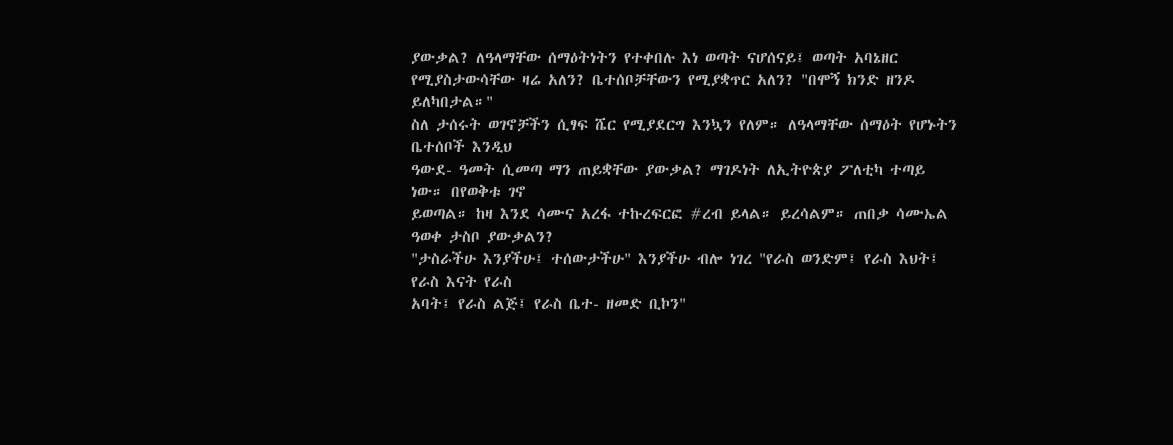ያውቃል? ለዓላማቸው ሰማዕትነትን የተቀበሉ እነ ወጣት ናሆሰናይ፤ ወጣት አባኔዘር
የሚያስታውሳቸው ዛሬ አለን? ቤተሰቦቻቸውን የሚያቋጥር አለን? "በሞኝ ክንድ ዘንዶ ይለካበታል።"
ስለ ታሰሩት ወገኖቻችን ሲፃፍ ሼር የሚያደርግ እንኳን የለም። ለዓላማቸው ሰማዕት የሆኑትን ቤተሰቦች እንዲህ
ዓውደ- ዓመት ሲመጣ ማን ጠይቋቸው ያውቃል? ማገዶነት ለኢትዮጵያ ፖለቲካ ተጣይ ነው። በየወቅቱ ገኖ
ይወጣል። ከዛ እንደ ሳሙና አረፋ ተኩረፍርፎ #ረብ ይላል። ይረሳልም። ጠበቃ ሳሙኤል ዓወቀ ታስቦ ያውቃልን?
"ታስራችሁ እንያችሁ፤ ተሰውታችሁ" እንያችሁ ብሎ ነገረ "የራስ ወንድም፤ የራስ እህት፤ የራስ እናት የራስ
አባት፤ የራስ ልጅ፤ የራስ ቤተ- ዘመድ ቢኮን"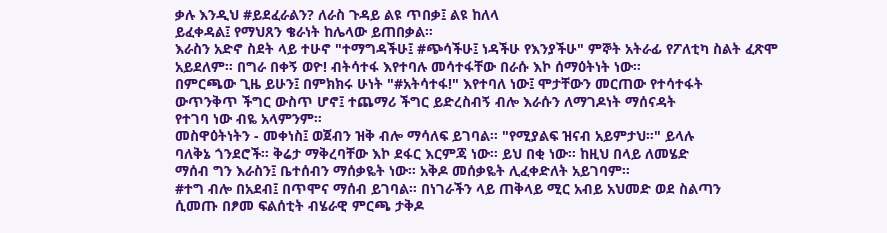ቃሉ እንዲህ #ይደፈራልን? ለራስ ጉዳይ ልዩ ጥበቃ፤ ልዩ ከለላ
ይፈቀዳል፤ የማህጸን ቄራነት ከሌላው ይጠበቃል።
እራስን አድኖ ስደት ላይ ተሁኖ "ተማግዳችሁ፤ #ጭሳችሁ፤ ነዳችሁ የእንያችሁ" ምኞት አትራፊ የፖለቲካ ስልት ፈጽሞ
አይደለም። በግራ በቀኝ ወዮ! ብትሳተፋ እየተባሉ መሳተፋቸው በራሱ እኮ ሰማዕትነት ነው።
በምርጫው ጊዜ ይሁን፤ በምክክሩ ሁነት "#አትሳተፋ!" እየተባለ ነው፤ ሞታቸውን መርጠው የተሳተፋት
ውጥንቅጥ ችግር ውስጥ ሆኖ፤ ተጨማሪ ችግር ይድረስብኝ ብሎ እራሱን ለማገዶነት ማሰናዳት
የተገባ ነው ብዬ አላምንም።
መስዋዕትነትን - መቀነስ፤ ወጀብን ዝቅ ብሎ ማሳለፍ ይገባል። "የሚያልፍ ዝናብ አይምታህ።" ይላሉ
ባለቅኔ ጎንደሮች። ቅሬታ ማቅረባቸው እኮ ደፋር እርምጃ ነው። ይህ በቂ ነው። ከዚህ በላይ ለመሄድ
ማሰብ ግን እራስን፤ ቤተሰብን ማሰቃዬት ነው። አቅዶ መሰቃዬት ሊፈቀድለት አይገባም።
#ተግ ብሎ በአደብ፤ በጥሞና ማሰብ ይገባል። በነገራችን ላይ ጠቅላይ ሚር አብይ አህመድ ወደ ስልጣን
ሲመጡ በፆመ ፍልሰቲት ብሄራዊ ምርጫ ታቅዶ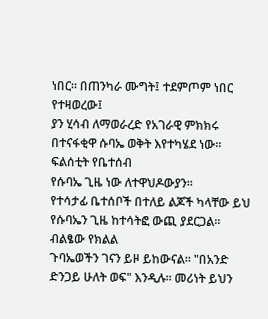ነበር። በጠንካራ ሙግት፤ ተደምጦም ነበር የተዛወረው፤
ያን ሂሳብ ለማወራረድ የአገራዊ ምክክሩ በተናፋቂዋ ሱባኤ ወቅት እየተካሄደ ነው። ፍልሰቲት የቤተሰብ
የሱባኤ ጊዜ ነው ለተዋህዶውያን።
የተሳታፊ ቤተሰቦች በተለይ ልጆች ካላቸው ይህ የሱባኤን ጊዜ ከተሳትፎ ውጪ ያደርጋል። ብልፄው የክልል
ጉባኤወችን ገናን ይዞ ይከውናል። "በአንድ ድንጋይ ሁለት ወፍ" እንዲሉ። መሪነት ይህን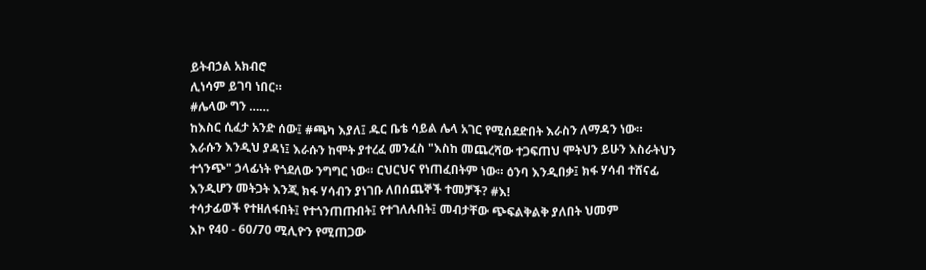ይትብኃል አክብሮ
ሊነሳም ይገባ ነበር።
#ሌላው ግን ……
ከእስር ሲፈታ አንድ ሰው፤ #ጫካ እያለ፤ ዱር ቤቴ ሳይል ሌላ አገር የሚሰደድበት እራስን ለማዳን ነው።
እራሱን እንዲህ ያዳነ፤ እራሱን ከሞት ያተረፈ መንፈስ "እስከ መጨረሻው ተጋፍጠህ ሞትህን ይሁን እስራትህን
ተጎንጭ" ኃላፊነት የጎደለው ንግግር ነው። ርህርህና የነጠፈበትም ነው። ዕንባ እንዲበቃ፤ ክፋ ሃሳብ ተሸናፊ
እንዲሆን መትጋት እንጂ ክፋ ሃሳብን ያነገቡ ለበሰጨኞች ተመቻች? #እ!
ተሳታፊወች የተዘለፋበት፤ የተጎንጠጡበት፤ የተገለሉበት፤ መብታቸው ጭፍልቅልቅ ያለበት ህመም
እኮ የ40 - 60/70 ሚሊዮን የሚጠጋው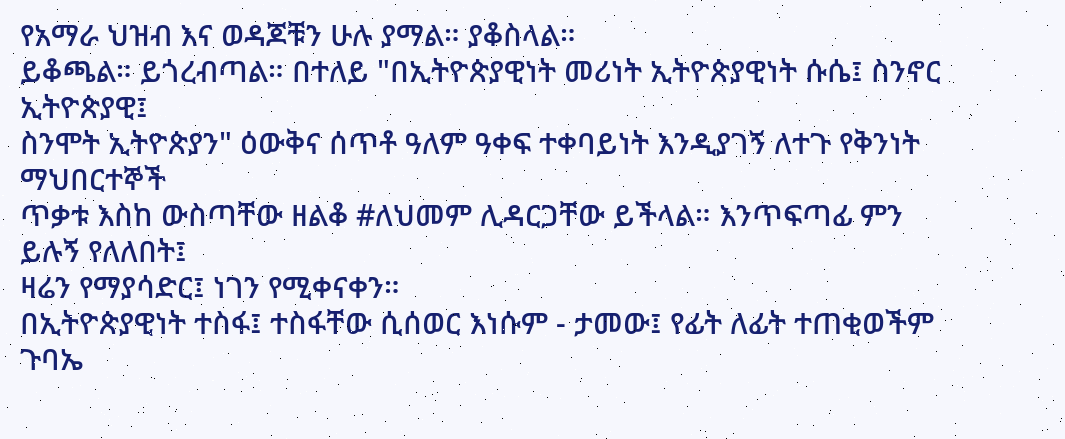የአማራ ህዝብ እና ወዳጆቹን ሁሉ ያማል። ያቆስላል።
ይቆጫል። ይጎረብጣል። በተለይ "በኢትዮጵያዊነት መሪነት ኢትዮጵያዊነት ሱሴ፤ ስንኖር ኢትዮጵያዊ፤
ስንሞት ኢትዮጵያን" ዕውቅና ሰጥቶ ዓለም ዓቀፍ ተቀባይነት እንዲያገኝ ለተጉ የቅንነት ማህበርተኞች
ጥቃቱ እስከ ውስጣቸው ዘልቆ #ለህመም ሊዳርጋቸው ይችላል። እንጥፍጣፊ ምን ይሉኝ የለለበት፤
ዛሬን የማያሳድር፤ ነገን የሚቀናቀን።
በኢትዮጵያዊነት ተስፋ፤ ተስፋቸው ሲሰወር እነሱም - ታመው፤ የፊት ለፊት ተጠቂወችም ጉባኤ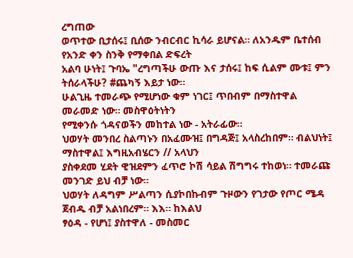ረግጠው
ወጥተው ቢታሰሩ፤ ቢሰው ንብርብር ኪሳራ ይሆናል። ለአንዱም ቤተሰብ የአንድ ቀን ስንቅ የማቀበል ድፍረት
አልባ ሁነት፤ ጉባኤ "ረግጣችሁ ውጡ እና ታሰሩ፤ ከፍ ሲልም ሙቱ፤ ምን ትሰራላችሁ? #ጨካኝ እይታ ነው።
ሁልጊዜ ተመራጭ የሚሆነው ቁም ነገር፤ ጥበብም በማስተዋል መራመድ ነው። መስዋዕትነትን
የሚቀንሱ ጎዳናወችን መከተል ነው - አትራፊው።
ህወሃት መንበረ ስልጣኑን በአፈሙዝ፤ በግዳጅ፤ አላስረከበም። ብልህነት፤ ማስተዋል፤ እግዚአብሄርን // አላህን
ያስቀደመ ሂደት ዊዝደምን ፈጥሮ ኮሽ ሳይል ሽግግሩ ተከወነ። ተመራጩ መንገድ ይህ ብቻ ነው።
ህወሃት ለዳግም ሥልጣን ሲያኮበኩብም ጉዞውን የገታው የጦር ሜዳ ጀብዱ ብቻ አልነበረም። እእ። ከእልህ
ፃዕዳ - የሆነ፤ ያስተዋለ - መስመር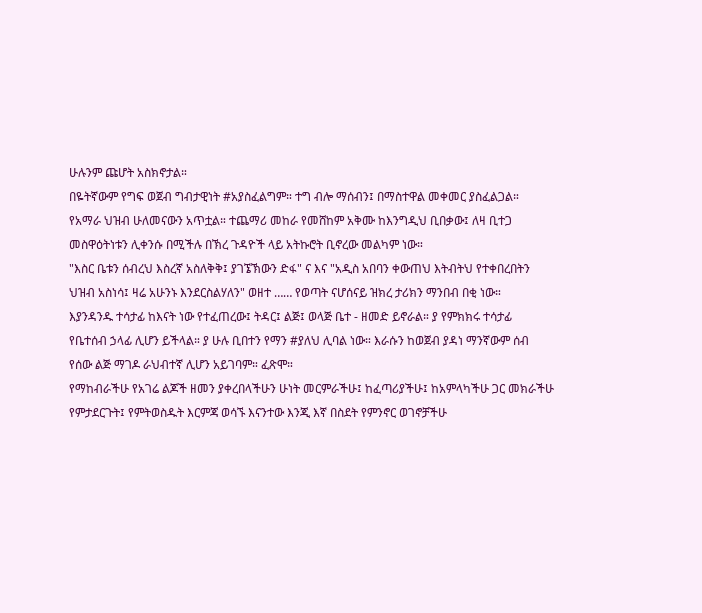ሁሉንም ጩሆት አስክኖታል።
በዬትኛውም የግፍ ወጀብ ግብታዊነት #አያስፈልግም። ተግ ብሎ ማሰብን፤ በማስተዋል መቀመር ያስፈልጋል።
የአማራ ህዝብ ሁለመናውን አጥቷል። ተጨማሪ መከራ የመሸከም አቅሙ ከእንግዲህ ቢበቃው፤ ለዛ ቢተጋ
መስዋዕትነቱን ሊቀንሱ በሚችሉ በኽረ ጉዳዮች ላይ አትኩሮት ቢኖረው መልካም ነው።
"እስር ቤቱን ሰብረህ እስረኛ አስለቅቅ፤ ያገኜኽውን ድፋ" ና እና "አዲስ አበባን ቀውጠህ እትብትህ የተቀበረበትን
ህዝብ አስነሳ፤ ዛሬ አሁንኑ እንደርስልሃለን" ወዘተ …… የወጣት ናሆሰናይ ዝክረ ታሪክን ማንበብ በቂ ነው።
እያንዳንዱ ተሳታፊ ከእናት ነው የተፈጠረው፤ ትዳር፤ ልጅ፤ ወላጅ ቤተ - ዘመድ ይኖራል። ያ የምክክሩ ተሳታፊ
የቤተሰብ ኃላፊ ሊሆን ይችላል። ያ ሁሉ ቢበተን የማን #ያለህ ሊባል ነው። እራሱን ከወጀብ ያዳነ ማንኛውም ሰብ
የሰው ልጅ ማገዶ ራህብተኛ ሊሆን አይገባም። ፈጽሞ።
የማከብራችሁ የአገሬ ልጆች ዘመን ያቀረበላችሁን ሁነት መርምራችሁ፤ ከፈጣሪያችሁ፤ ከአምላካችሁ ጋር መክራችሁ
የምታደርጉት፤ የምትወስዱት እርምጃ ወሳኙ እናንተው እንጂ እኛ በስደት የምንኖር ወገኖቻችሁ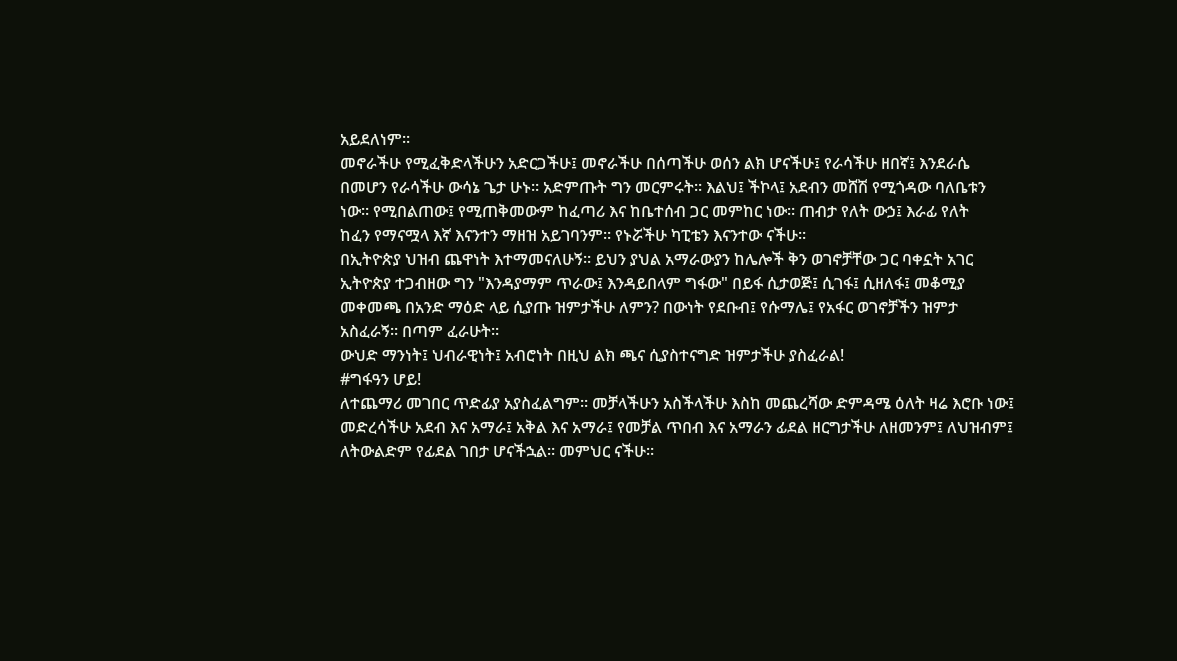አይደለነም።
መኖራችሁ የሚፈቅድላችሁን አድርጋችሁ፤ መኖራችሁ በሰጣችሁ ወሰን ልክ ሆናችሁ፤ የራሳችሁ ዘበኛ፤ እንደራሴ
በመሆን የራሳችሁ ውሳኔ ጌታ ሁኑ። አድምጡት ግን መርምሩት። እልህ፤ ችኮላ፤ አደብን መሸሽ የሚጎዳው ባለቤቱን
ነው። የሚበልጠው፤ የሚጠቅመውም ከፈጣሪ እና ከቤተሰብ ጋር መምከር ነው። ጠብታ የለት ውኃ፤ እራፊ የለት
ከፈን የማናሟላ እኛ እናንተን ማዘዝ አይገባንም። የኑሯችሁ ካፒቴን እናንተው ናችሁ።
በኢትዮጵያ ህዝብ ጨዋነት እተማመናለሁኝ። ይህን ያህል አማራውያን ከሌሎች ቅን ወገኖቻቸው ጋር ባቀኗት አገር
ኢትዮጵያ ተጋብዘው ግን "እንዳያማም ጥራው፤ እንዳይበላም ግፋው" በይፋ ሲታወጅ፤ ሲገፋ፤ ሲዘለፋ፤ መቆሚያ
መቀመጫ በአንድ ማዕድ ላይ ሲያጡ ዝምታችሁ ለምን? በውነት የደቡብ፤ የሱማሌ፤ የአፋር ወገኖቻችን ዝምታ
አስፈራኝ። በጣም ፈራሁት።
ውህድ ማንነት፤ ህብራዊነት፤ አብሮነት በዚህ ልክ ጫና ሲያስተናግድ ዝምታችሁ ያስፈራል!
#ግፋዓን ሆይ!
ለተጨማሪ መገበር ጥድፊያ አያስፈልግም። መቻላችሁን አስችላችሁ እስከ መጨረሻው ድምዳሜ ዕለት ዛሬ እሮቡ ነው፤
መድረሳችሁ አደብ እና አማራ፤ አቅል እና አማራ፤ የመቻል ጥበብ እና አማራን ፊደል ዘርግታችሁ ለዘመንም፤ ለህዝብም፤
ለትውልድም የፊደል ገበታ ሆናችኋል። መምህር ናችሁ።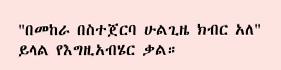"በመከራ በስተጀርባ ሁልጊዜ ክብር አለ" ይላል የእግዚአብሄር ቃል።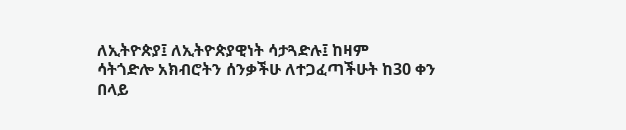ለኢትዮጵያ፤ ለኢትዮጵያዊነት ሳታጓድሉ፤ ከዛም
ሳትጎድሎ አክብሮትን ሰንቃችሁ ለተጋፈጣችሁት ከ30 ቀን በላይ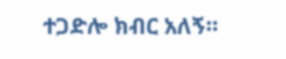ተጋድሎ ክብር አለኝ።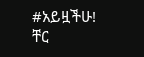#አይዟችሁ!
ቸር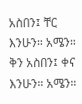አስበን፤ ቸር እንሁን። አሜን።
ቅን አስበን፤ ቀና እንሁን። አሜን።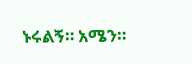ኑሩልኝ። አሜን።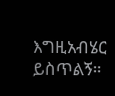እግዚአብሄር ይስጥልኝ።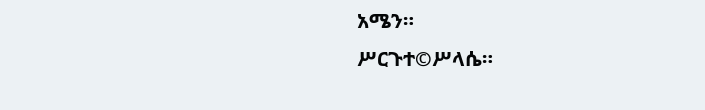አሜን።
ሥርጉተ©ሥላሴ።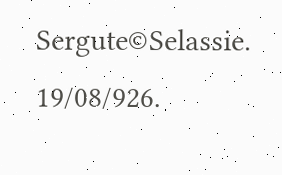Sergute©Selassie.
19/08/926.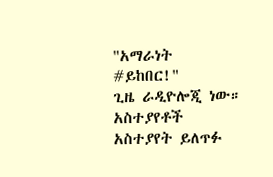"አማራነት #ይከበር!"
ጊዜ ራዲዮሎጂ ነው።
አስተያየቶች
አስተያየት ይለጥፉ